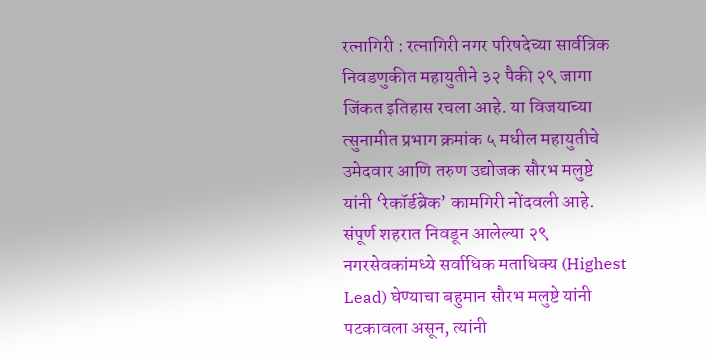रत्नागिरी : रत्नागिरी नगर परिषदेच्या सार्वत्रिक निवडणुकीत महायुतीने ३२ पैकी २९ जागा जिंकत इतिहास रचला आहे. या विजयाच्या त्सुनामीत प्रभाग क्रमांक ५ मधील महायुतीचे उमेदवार आणि तरुण उद्योजक सौरभ मलुष्टे यांनी ‘रेकॉर्डब्रेक’ कामगिरी नोंदवली आहे. संपूर्ण शहरात निवडून आलेल्या २९ नगरसेवकांमध्ये सर्वाधिक मताधिक्य (Highest Lead) घेण्याचा बहुमान सौरभ मलुष्टे यांनी पटकावला असून, त्यांनी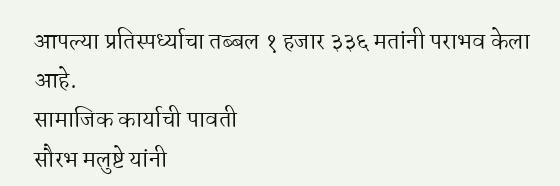आपल्या प्रतिस्पर्ध्याचा तब्बल १ हजार ३३६ मतांनी पराभव केला आहे.
सामाजिक कार्याची पावती
सौरभ मलुष्टे यांनी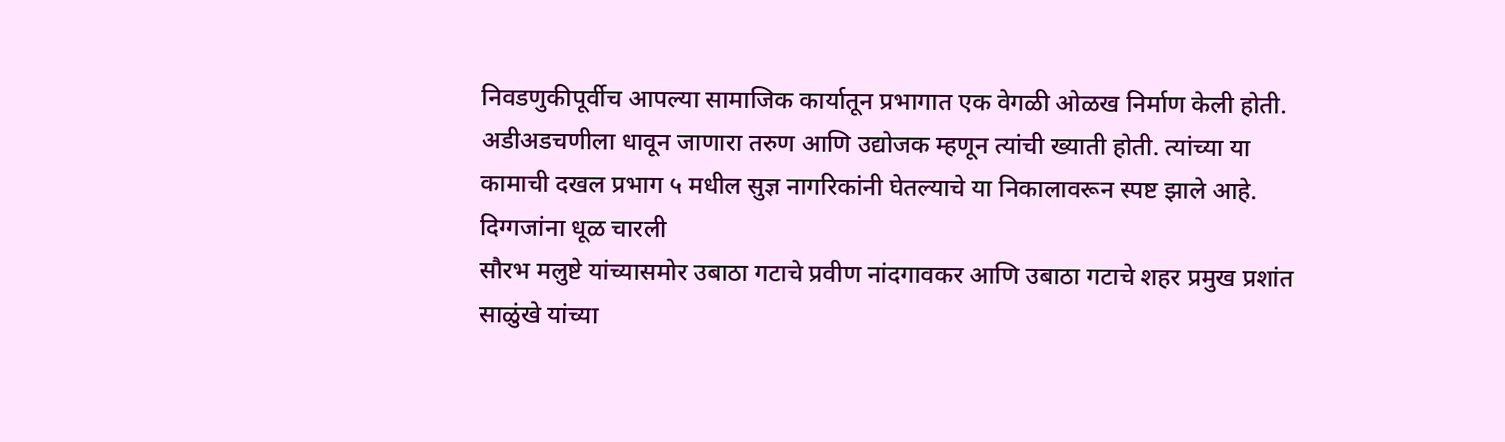निवडणुकीपूर्वीच आपल्या सामाजिक कार्यातून प्रभागात एक वेगळी ओळख निर्माण केली होती. अडीअडचणीला धावून जाणारा तरुण आणि उद्योजक म्हणून त्यांची ख्याती होती. त्यांच्या या कामाची दखल प्रभाग ५ मधील सुज्ञ नागरिकांनी घेतल्याचे या निकालावरून स्पष्ट झाले आहे.
दिग्गजांना धूळ चारली
सौरभ मलुष्टे यांच्यासमोर उबाठा गटाचे प्रवीण नांदगावकर आणि उबाठा गटाचे शहर प्रमुख प्रशांत साळुंखे यांच्या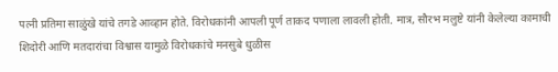पत्नी प्रतिमा साळुंखे यांचे तगडे आव्हान होते. विरोधकांनी आपली पूर्ण ताकद पणाला लावली होती. मात्र, सौरभ मलुष्टे यांनी केलेल्या कामाची शिदोरी आणि मतदारांचा विश्वास यामुळे विरोधकांचे मनसुबे धुळीस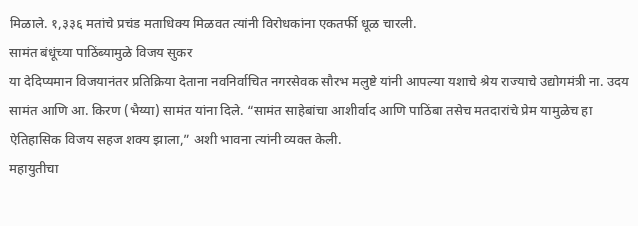मिळाले. १,३३६ मतांचे प्रचंड मताधिक्य मिळवत त्यांनी विरोधकांना एकतर्फी धूळ चारली.
सामंत बंधूंच्या पाठिंब्यामुळे विजय सुकर
या देदिप्यमान विजयानंतर प्रतिक्रिया देताना नवनिर्वाचित नगरसेवक सौरभ मलुष्टे यांनी आपल्या यशाचे श्रेय राज्याचे उद्योगमंत्री ना. उदय सामंत आणि आ. किरण (भैय्या) सामंत यांना दिले. “सामंत साहेबांचा आशीर्वाद आणि पाठिंबा तसेच मतदारांचे प्रेम यामुळेच हा ऐतिहासिक विजय सहज शक्य झाला,” अशी भावना त्यांनी व्यक्त केली.
महायुतीचा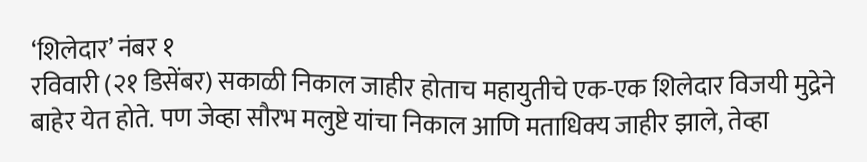‘शिलेदार’ नंबर १
रविवारी (२१ डिसेंबर) सकाळी निकाल जाहीर होताच महायुतीचे एक-एक शिलेदार विजयी मुद्रेने बाहेर येत होते. पण जेव्हा सौरभ मलुष्टे यांचा निकाल आणि मताधिक्य जाहीर झाले, तेव्हा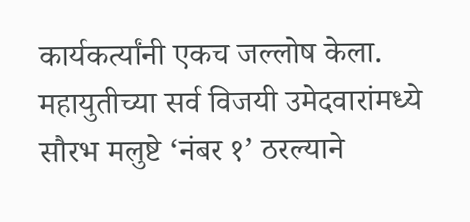कार्यकर्त्यांनी एकच जल्लोष केला. महायुतीच्या सर्व विजयी उमेदवारांमध्ये सौरभ मलुष्टे ‘नंबर १’ ठरल्याने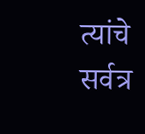त्यांचे सर्वत्र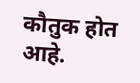कौतुक होत आहे.